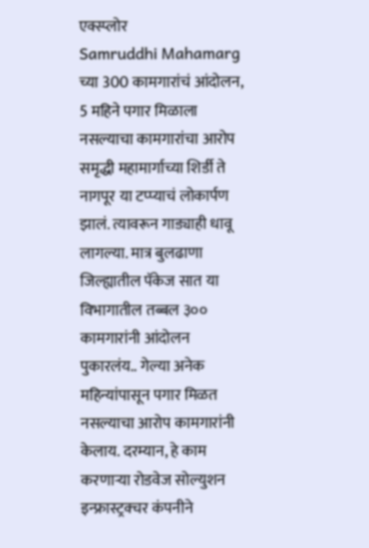एक्स्प्लोर
Samruddhi Mahamarg च्या 300 कामगारांचं आंदोलन, 5 महिने पगार मिळाला नसल्याचा कामगारांचा आरोप
समृद्धी महामार्गाच्या शिर्डी ते नागपूर या टप्प्याचं लोकार्पण झालं. त्यावरून गाड्याही धावू लागल्या. मात्र बुलढाणा जिल्ह्यातील पॅकेज सात या विभागातील तब्बल ३०० कामगारांनी आंदोलन पुकारलंय.. गेल्या अनेक महिन्यांपासून पगार मिळत नसल्याचा आरोप कामगारांनी केलाय. दरम्यान, हे काम करणाऱ्या रोडवेज सोल्युशन इन्फ्रास्ट्रक्चर कंपनीने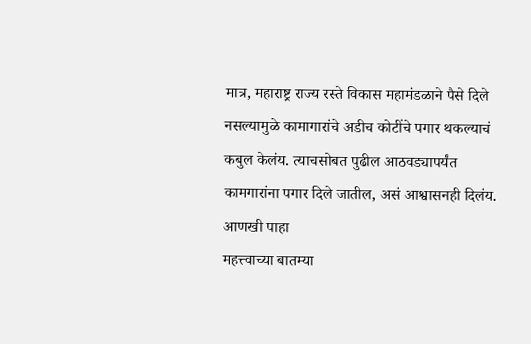मात्र, महाराष्ट्र राज्य रस्ते विकास महामंडळाने पैसे दिले नसल्यामुळे कामागारांचे अडीच कोटींचे पगार थकल्याचं कबुल केलंय. त्याचसोबत पुढील आठवड्यापर्यंत कामगारांना पगार दिले जातील, असं आश्वासनही दिलंय.
आणखी पाहा
महत्त्वाच्या बातम्या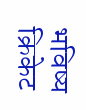भविष्य
क्रिकेट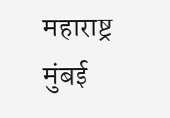महाराष्ट्र
मुंबई